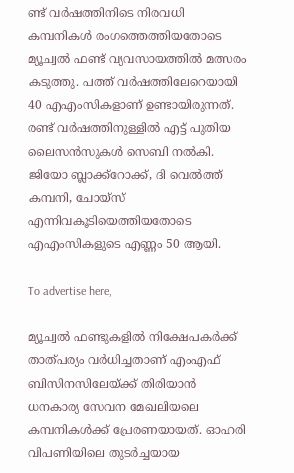ണ്ട് വര്‍ഷത്തിനിടെ നിരവധി കമ്പനികള്‍ രംഗത്തെത്തിയതോടെ മ്യൂച്വല്‍ ഫണ്ട് വ്യവസായത്തില്‍ മത്സരം കടുത്തു. പത്ത് വര്‍ഷത്തിലേറെയായി 40 എഎംസികളാണ് ഉണ്ടായിരുന്നത്. രണ്ട് വര്‍ഷത്തിനുള്ളില്‍ എട്ട് പുതിയ ലൈസന്‍സുകള്‍ സെബി നല്‍കി. ജിയോ ബ്ലാക്ക്‌റോക്ക്, ദി വെല്‍ത്ത് കമ്പനി, ചോയ്‌സ് എന്നിവകൂടിയെത്തിയതോടെ എഎംസികളുടെ എണ്ണം 50 ആയി.

To advertise here,

മ്യൂച്വല്‍ ഫണ്ടുകളില്‍ നിക്ഷേപകര്‍ക്ക് താത്പര്യം വര്‍ധിച്ചതാണ് എംഎഫ് ബിസിനസിലേയ്ക്ക് തിരിയാന്‍  ധനകാര്യ സേവന മേഖലിയലെ കമ്പനികള്‍ക്ക് പ്രേരണയായത്. ഓഹരി വിപണിയിലെ തുടര്‍ച്ചയായ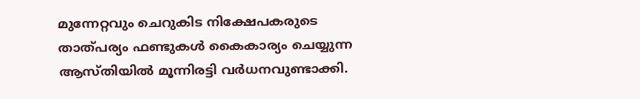മുന്നേറ്റവും ചെറുകിട നിക്ഷേപകരുടെ താത്പര്യം ഫണ്ടുകള്‍ കൈകാര്യം ചെയ്യുന്ന ആസ്തിയില്‍ മൂന്നിരട്ടി വര്‍ധനവുണ്ടാക്കി.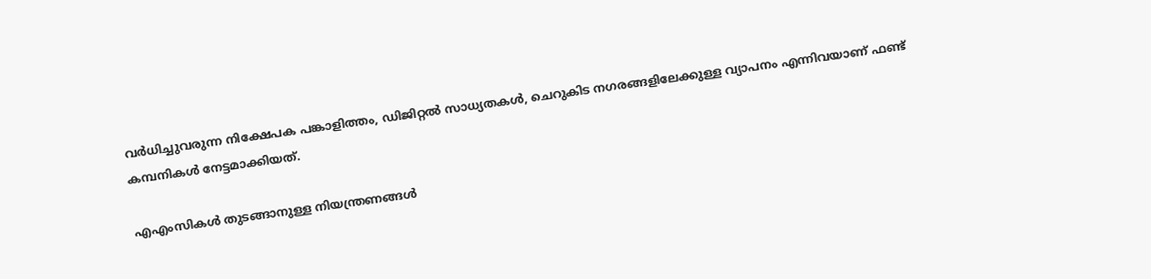വര്‍ധിച്ചുവരുന്ന നിക്ഷേപക പങ്കാളിത്തം, ഡിജിറ്റല്‍ സാധ്യതകള്‍, ചെറുകിട നഗരങ്ങളിലേക്കുള്ള വ്യാപനം എന്നിവയാണ് ഫണ്ട് കമ്പനികള്‍ നേട്ടമാക്കിയത്.

എഎംസികള്‍ തുടങ്ങാനുള്ള നിയന്ത്രണങ്ങള്‍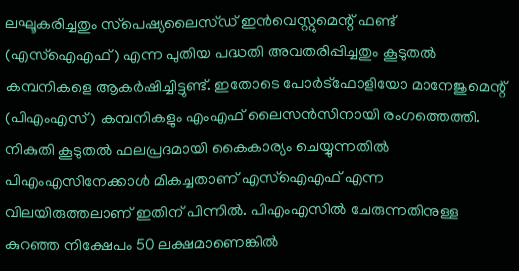ലഘൂകരിച്ചതും സ്‌പെഷ്യലൈസ്ഡ് ഇന്‍വെസ്റ്റുമെന്റ് ഫണ്ട് (എസ്‌ഐഎഫ്) എന്ന പുതിയ പദ്ധതി അവതരിപ്പിച്ചതും കൂടുതല്‍ കമ്പനികളെ ആകര്‍ഷിച്ചിട്ടുണ്ട്. ഇതോടെ പോര്‍ട്‌ഫോളിയോ മാനേജുമെന്റ് (പിഎംഎസ്) കമ്പനികളും എംഎഫ് ലൈസന്‍സിനായി രംഗത്തെത്തി. നികുതി കൂടുതല്‍ ഫലപ്രദമായി കൈകാര്യം ചെയ്യുന്നതില്‍ പിഎംഎസിനേക്കാള്‍ മികച്ചതാണ് എസ്‌ഐഎഫ് എന്ന വിലയിരുത്തലാണ് ഇതിന് പിന്നില്‍. പിഎംഎസില്‍ ചേരുന്നതിനുള്ള കുറഞ്ഞ നിക്ഷേപം 50 ലക്ഷമാണെങ്കില്‍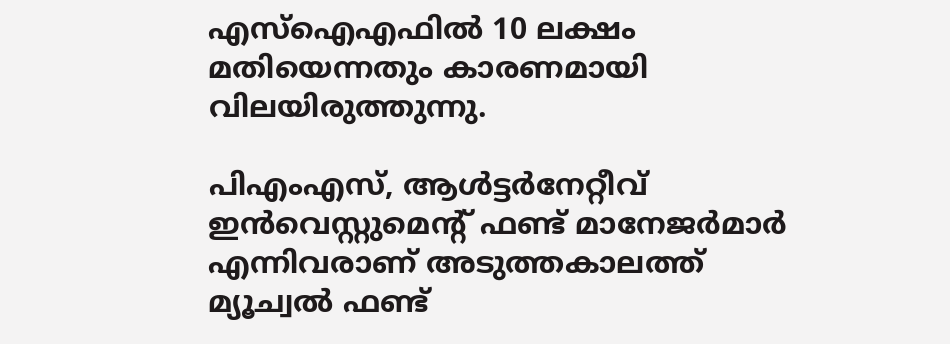എസ്‌ഐഎഫില്‍ 10 ലക്ഷം മതിയെന്നതും കാരണമായി വിലയിരുത്തുന്നു.

പിഎംഎസ്, ആള്‍ട്ടര്‍നേറ്റീവ് ഇന്‍വെസ്റ്റുമെന്റ് ഫണ്ട് മാനേജര്‍മാര്‍ എന്നിവരാണ് അടുത്തകാലത്ത് മ്യൂച്വല്‍ ഫണ്ട്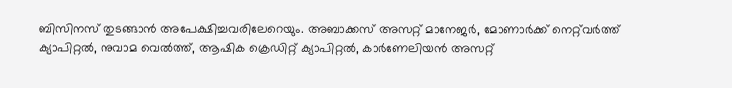ബിസിനസ് തുടങ്ങാന്‍ അപേക്ഷിച്ചവരിലേറെയും. അബാക്കസ് അസറ്റ് മാനേജര്‍, മോണാര്‍ക്ക് നെറ്റ്‌വര്‍ത്ത് ക്യാപിറ്റല്‍, നുവാമ വെല്‍ത്ത്, ആഷിക ക്രെഡിറ്റ് ക്യാപിറ്റല്‍, കാര്‍ണേലിയന്‍ അസറ്റ്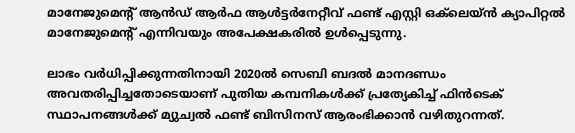മാനേജുമെന്റ് ആന്‍ഡ് ആര്‍ഫ ആള്‍ട്ടര്‍നേറ്റീവ് ഫണ്ട് എസ്റ്റി ഒക്‌ലെയ്ന്‍ ക്യാപിറ്റല്‍ മാനേജുമെന്റ് എന്നിവയും അപേക്ഷകരില്‍ ഉള്‍പ്പെടുന്നു.

ലാഭം വര്‍ധിപ്പിക്കുന്നതിനായി 2020ല്‍ സെബി ബദല്‍ മാനദണ്ഡം അവതരിപ്പിച്ചതോടെയാണ് പുതിയ കമ്പനികള്‍ക്ക് പ്രത്യേകിച്ച് ഫിന്‍ടെക് സ്ഥാപനങ്ങള്‍ക്ക് മ്യുച്വല്‍ ഫണ്ട് ബിസിനസ് ആരംഭിക്കാന്‍ വഴിതുറന്നത്.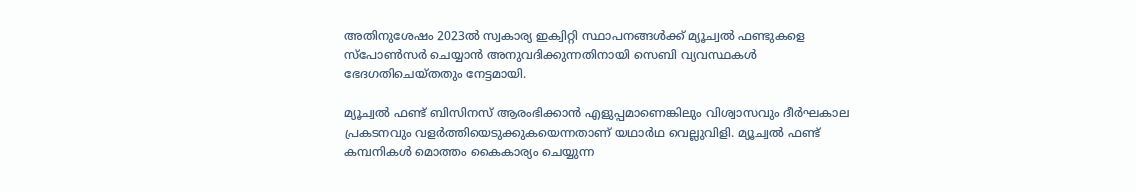അതിനുശേഷം 2023ല്‍ സ്വകാര്യ ഇക്വിറ്റി സ്ഥാപനങ്ങള്‍ക്ക് മ്യൂച്വല്‍ ഫണ്ടുകളെ സ്‌പോണ്‍സര്‍ ചെയ്യാന്‍ അനുവദിക്കുന്നതിനായി സെബി വ്യവസ്ഥകള്‍ ഭേദഗതിചെയ്തതും നേട്ടമായി.

മ്യൂച്വല്‍ ഫണ്ട് ബിസിനസ് ആരംഭിക്കാന്‍ എളുപ്പമാണെങ്കിലും വിശ്വാസവും ദീര്‍ഘകാല പ്രകടനവും വളര്‍ത്തിയെടുക്കുകയെന്നതാണ് യഥാര്‍ഥ വെല്ലുവിളി. മ്യൂച്വല്‍ ഫണ്ട് കമ്പനികള്‍ മൊത്തം കൈകാര്യം ചെയ്യുന്ന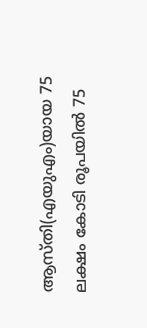ആസ്തി(എയുഎം)യായ 75 ലക്ഷം കോടി രൂപയില്‍ 75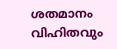ശതമാനം വിഹിതവും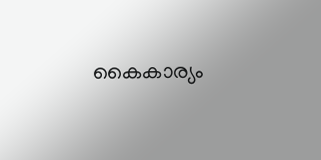കൈകാര്യം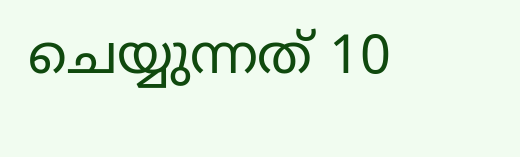ചെയ്യുന്നത് 10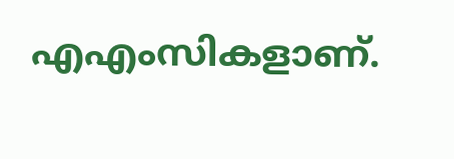എഎംസികളാണ്.